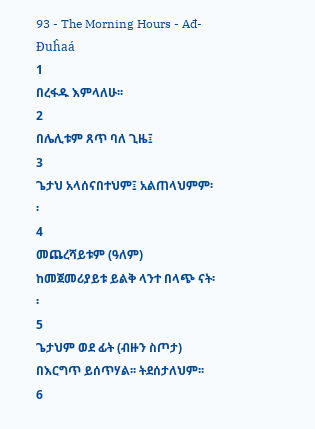93 - The Morning Hours - Ađ-Đuĥaá
1
በረፋዱ እምላለሁ፡፡
2
በሌሊቱም ጸጥ ባለ ጊዜ፤
3
ጌታህ አላሰናበተህም፤ አልጠላህምም፡፡
4
መጨረሻይቱም (ዓለም) ከመጀመሪያይቱ ይልቅ ላንተ በላጭ ናት፡፡
5
ጌታህም ወደ ፊት (ብዙን ስጦታ) በእርግጥ ይሰጥሃል፡፡ ትደሰታለህም፡፡
6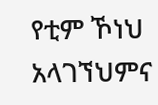የቲም ኾነህ አላገኘህምና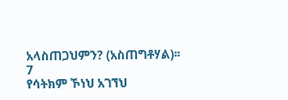አላስጠጋህምን? (አስጠግቶሃል)፡፡
7
የሳትክም ኾነህ አገኘህ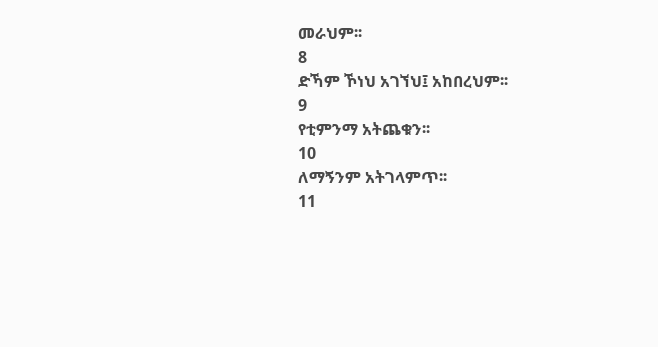መራህም፡፡
8
ድኻም ኾነህ አገኘህ፤ አከበረህም፡፡
9
የቲምንማ አትጨቁን፡፡
10
ለማኝንም አትገላምጥ፡፡
11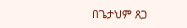በጌታህም ጸጋ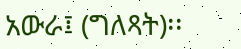አውራ፤ (ግለጻት)፡፡